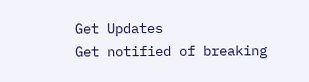Get Updates
Get notified of breaking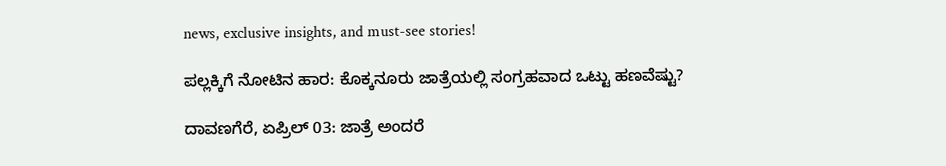news, exclusive insights, and must-see stories!

ಪಲ್ಲಕ್ಕಿಗೆ ನೋಟಿನ ಹಾರ: ಕೊಕ್ಕನೂರು ಜಾತ್ರೆಯಲ್ಲಿ ಸಂಗ್ರಹವಾದ ಒಟ್ಟು ಹಣವೆಷ್ಟು?

ದಾವಣಗೆರೆ, ಏಪ್ರಿಲ್‌ 03: ಜಾತ್ರೆ ಅಂದರೆ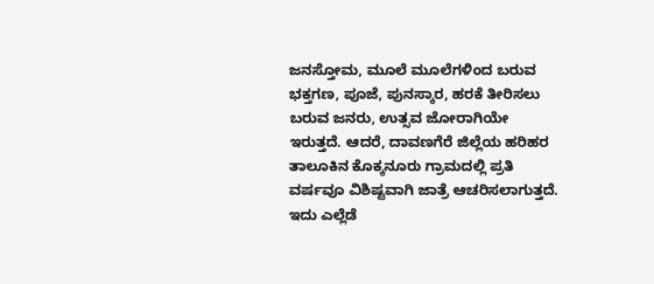ಜನಸ್ತೋಮ, ಮೂಲೆ ಮೂಲೆಗಳಿಂದ ಬರುವ ಭಕ್ತಗಣ, ಪೂಜೆ, ಪುನಸ್ಕಾರ, ಹರಕೆ ತೀರಿಸಲು ಬರುವ ಜನರು, ಉತ್ಸವ ಜೋರಾಗಿಯೇ ಇರುತ್ತದೆ. ಆದರೆ, ದಾವಣಗೆರೆ ಜಿಲ್ಲೆಯ ಹರಿಹರ ತಾಲೂಕಿನ ಕೊಕ್ಕನೂರು ಗ್ರಾಮದಲ್ಲಿ ಪ್ರತಿ ವರ್ಷವೂ ವಿಶಿಷ್ಟವಾಗಿ ಜಾತ್ರೆ ಆಚರಿಸಲಾಗುತ್ತದೆ. ಇದು ಎಲ್ಲೆಡೆ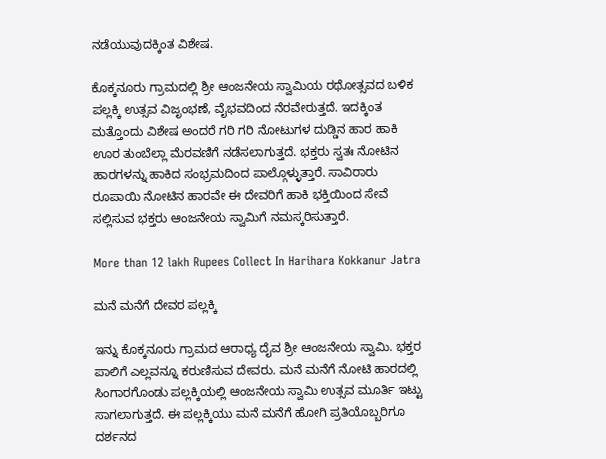ನಡೆಯುವುದಕ್ಕಿಂತ ವಿಶೇಷ.

ಕೊಕ್ಕನೂರು ಗ್ರಾಮದಲ್ಲಿ ಶ್ರೀ ಆಂಜನೇಯ ಸ್ವಾಮಿಯ ರಥೋತ್ಸವದ ಬಳಿಕ ಪಲ್ಲಕ್ಕಿ ಉತ್ಸವ ವಿಜೃಂಭಣೆ, ವೈಭವದಿಂದ ನೆರವೇರುತ್ತದೆ. ಇದಕ್ಕಿಂತ ಮತ್ತೊಂದು ವಿಶೇಷ ಅಂದರೆ ಗರಿ ಗರಿ ನೋಟುಗಳ ದುಡ್ಡಿನ ಹಾರ ಹಾಕಿ ಊರ ತುಂಬೆಲ್ಲಾ ಮೆರವಣಿಗೆ ನಡೆಸಲಾಗುತ್ತದೆ. ಭಕ್ತರು ಸ್ವತಃ ನೋಟಿನ ಹಾರಗಳನ್ನು ಹಾಕಿದ ಸಂಭ್ರಮದಿಂದ ಪಾಲ್ಗೊಳ್ಳುತ್ತಾರೆ. ಸಾವಿರಾರು ರೂಪಾಯಿ ನೋಟಿನ ಹಾರವೇ ಈ ದೇವರಿಗೆ ಹಾಕಿ ಭಕ್ತಿಯಿಂದ ಸೇವೆ ಸಲ್ಲಿಸುವ ಭಕ್ತರು ಆಂಜನೇಯ ಸ್ವಾಮಿಗೆ ನಮಸ್ಕರಿಸುತ್ತಾರೆ.

More than 12 lakh Rupees Collect In Harihara Kokkanur Jatra

ಮನೆ ಮನೆಗೆ ದೇವರ ಪಲ್ಲಕ್ಕಿ

ಇನ್ನು ಕೊಕ್ಕನೂರು ಗ್ರಾಮದ ಆರಾಧ್ಯ ದೈವ ಶ್ರೀ ಆಂಜನೇಯ ಸ್ವಾಮಿ. ಭಕ್ತರ ಪಾಲಿಗೆ ಎಲ್ಲವನ್ನೂ ಕರುಣಿಸುವ ದೇವರು. ಮನೆ ಮನೆಗೆ ನೋಟಿ ಹಾರದಲ್ಲಿ ಸಿಂಗಾರಗೊಂಡು ಪಲ್ಲಕ್ಕಿಯಲ್ಲಿ ಆಂಜನೇಯ ಸ್ವಾಮಿ ಉತ್ಸವ ಮೂರ್ತಿ ಇಟ್ಟು ಸಾಗಲಾಗುತ್ತದೆ. ಈ ಪಲ್ಲಕ್ಕಿಯು ಮನೆ ಮನೆಗೆ ಹೋಗಿ ಪ್ರತಿಯೊಬ್ಬರಿಗೂ ದರ್ಶನದ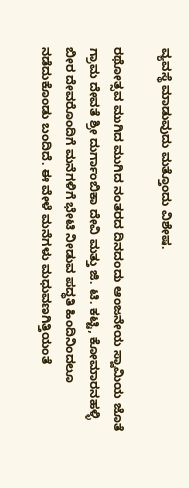ವ್ಯವಸ್ಥೆ ಮಾಡುವುದು ಮತ್ತೊಂದು ವಿಶೇಷ.

ರಥೋತ್ಸವ ಮುಗಿದ ಮುಗಿದ ನಂತರದ ದಿನದಂದು ಆಂಜನೇಯ ಸ್ವಾಮಿಯ ಜೊತೆ ಗ್ರಾಮ ದೇವತೆ ಶ್ರೀ ದುರ್ಗಾಂಬಿಕಾ ದೇವಿ ಮತ್ತು ಜಿ. ಟಿ. ಕಟ್ಟಿ, ಕೋಮಾರನಹಳ್ಳಿ ಬೀರ ದೇವರೊಂದಿಗೆ ಮನೆಗಳಿಗೆ ಭೇಟಿ ನೀಡುವ ಪದ್ಧತಿ ಹಿಂದಿನಿಂದಲೂ ನಡೆದುಕೊಂಡು ಬಂದಿದೆ. ಈ ವೇಳೆ ಮನೆಗಳು ಮಧುವಣಗಿತ್ತಿಯಂತೆ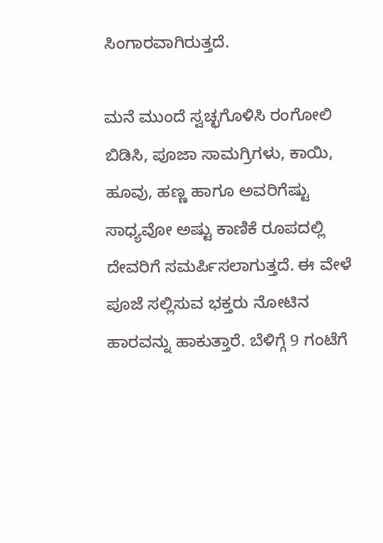ಸಿಂಗಾರವಾಗಿರುತ್ತದೆ.

ಮನೆ ಮುಂದೆ ಸ್ವಚ್ಛಗೊಳಿಸಿ ರಂಗೋಲಿ ಬಿಡಿಸಿ, ಪೂಜಾ ಸಾಮಗ್ರಿಗಳು, ಕಾಯಿ, ಹೂವು, ಹಣ್ಣ ಹಾಗೂ ಅವರಿಗೆಷ್ಟು ಸಾಧ್ಯವೋ ಅಷ್ಟು ಕಾಣಿಕೆ ರೂಪದಲ್ಲಿ ದೇವರಿಗೆ ಸಮರ್ಪಿಸಲಾಗುತ್ತದೆ. ಈ ವೇಳೆ ಪೂಜೆ ಸಲ್ಲಿಸುವ ಭಕ್ತರು ನೋಟಿನ ಹಾರವನ್ನು ಹಾಕುತ್ತಾರೆ. ಬೆಳಿಗ್ಗೆ 9 ಗಂಟೆಗೆ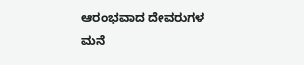ಆರಂಭವಾದ ದೇವರುಗಳ ಮನೆ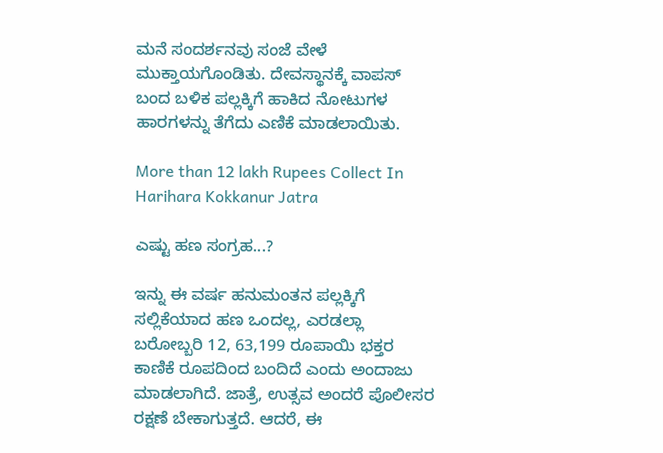ಮನೆ ಸಂದರ್ಶನವು ಸಂಜೆ ವೇಳೆ ಮುಕ್ತಾಯಗೊಂಡಿತು. ದೇವಸ್ಥಾನಕ್ಕೆ ವಾಪಸ್ ಬಂದ ಬಳಿಕ ಪಲ್ಲಕ್ಕಿಗೆ ಹಾಕಿದ ನೋಟುಗಳ ಹಾರಗಳನ್ನು ತೆಗೆದು ಎಣಿಕೆ ಮಾಡಲಾಯಿತು.

More than 12 lakh Rupees Collect In Harihara Kokkanur Jatra

ಎಷ್ಟು ಹಣ ಸಂಗ್ರಹ...?

ಇನ್ನು ಈ ವರ್ಷ ಹನುಮಂತನ ಪಲ್ಲಕ್ಕಿಗೆ ಸಲ್ಲಿಕೆಯಾದ ಹಣ ಒಂದಲ್ಲ, ಎರಡಲ್ಲಾ ಬರೋಬ್ಬರಿ 12, 63,199 ರೂಪಾಯಿ ಭಕ್ತರ ಕಾಣಿಕೆ ರೂಪದಿಂದ ಬಂದಿದೆ ಎಂದು ಅಂದಾಜು ಮಾಡಲಾಗಿದೆ. ಜಾತ್ರೆ, ಉತ್ಸವ ಅಂದರೆ ಪೊಲೀಸರ ರಕ್ಷಣೆ ಬೇಕಾಗುತ್ತದೆ. ಆದರೆ, ಈ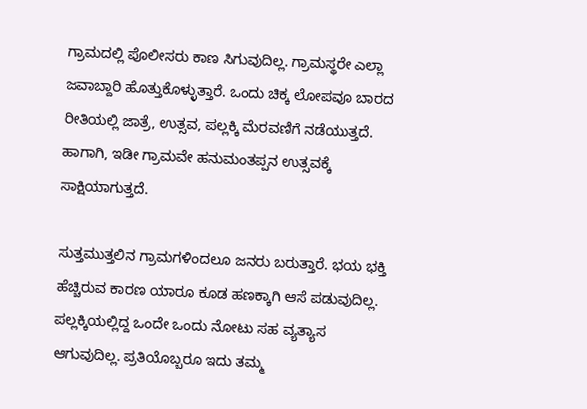ಗ್ರಾಮದಲ್ಲಿ ಪೊಲೀಸರು ಕಾಣ ಸಿಗುವುದಿಲ್ಲ. ಗ್ರಾಮಸ್ಥರೇ ಎಲ್ಲಾ ಜವಾಬ್ದಾರಿ ಹೊತ್ತುಕೊಳ್ಳುತ್ತಾರೆ. ಒಂದು ಚಿಕ್ಕ ಲೋಪವೂ ಬಾರದ ರೀತಿಯಲ್ಲಿ ಜಾತ್ರೆ, ಉತ್ಸವ, ಪಲ್ಲಕ್ಕಿ ಮೆರವಣಿಗೆ ನಡೆಯುತ್ತದೆ. ಹಾಗಾಗಿ, ಇಡೀ ಗ್ರಾಮವೇ ಹನುಮಂತಪ್ಪನ ಉತ್ಸವಕ್ಕೆ ಸಾಕ್ಷಿಯಾಗುತ್ತದೆ.

ಸುತ್ತಮುತ್ತಲಿನ ಗ್ರಾಮಗಳಿಂದಲೂ ಜನರು ಬರುತ್ತಾರೆ. ಭಯ ಭಕ್ತಿ ಹೆಚ್ಚಿರುವ ಕಾರಣ ಯಾರೂ ಕೂಡ ಹಣಕ್ಕಾಗಿ ಆಸೆ ಪಡುವುದಿಲ್ಲ. ಪಲ್ಲಕ್ಕಿಯಲ್ಲಿದ್ದ ಒಂದೇ ಒಂದು ನೋಟು ಸಹ ವ್ಯತ್ಯಾಸ ಆಗುವುದಿಲ್ಲ. ಪ್ರತಿಯೊಬ್ಬರೂ ಇದು ತಮ್ಮ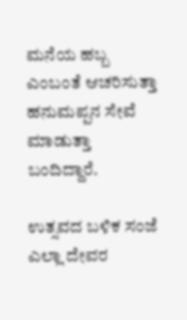ಮನೆಯ ಹಬ್ಬ ಎಂಬಂತೆ ಆಚರಿಸುತ್ತಾ ಹನುಮಪ್ಪನ ಸೇವೆ ಮಾಡುತ್ತಾ ಬಂದಿದ್ದಾರೆ.

ಉತ್ಸವದ ಬಳಿಕ ಸಂಜೆ ಎಲ್ಲಾ ದೇವರ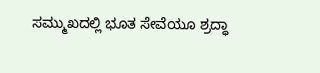ಸಮ್ಮುಖದಲ್ಲಿ ಭೂತ ಸೇವೆಯೂ ಶ್ರದ್ಧಾ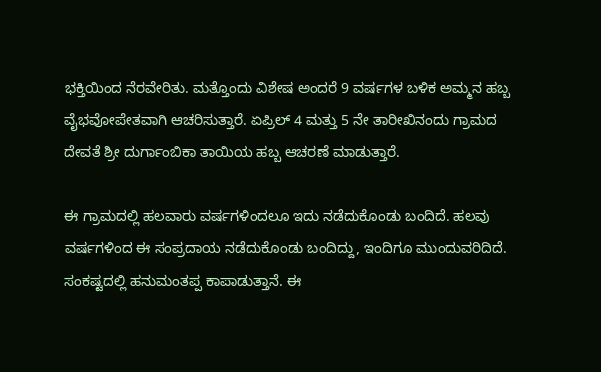ಭಕ್ತಿಯಿಂದ ನೆರವೇರಿತು. ಮತ್ತೊಂದು ವಿಶೇಷ ಅಂದರೆ 9 ವರ್ಷಗಳ ಬಳಿಕ ಅಮ್ಮನ ಹಬ್ಬ ವೈಭವೋಪೇತವಾಗಿ ಆಚರಿಸುತ್ತಾರೆ. ಏಪ್ರಿಲ್ 4 ಮತ್ತು 5 ನೇ ತಾರೀಖಿನಂದು ಗ್ರಾಮದ ದೇವತೆ ಶ್ರೀ ದುರ್ಗಾಂಬಿಕಾ ತಾಯಿಯ ಹಬ್ಬ ಆಚರಣೆ ಮಾಡುತ್ತಾರೆ.

ಈ ಗ್ರಾಮದಲ್ಲಿ ಹಲವಾರು ವರ್ಷಗಳಿಂದಲೂ ಇದು ನಡೆದುಕೊಂಡು ಬಂದಿದೆ. ಹಲವು ವರ್ಷಗಳಿಂದ ಈ ಸಂಪ್ರದಾಯ ನಡೆದುಕೊಂಡು ಬಂದಿದ್ದು, ಇಂದಿಗೂ ಮುಂದುವರಿದಿದೆ. ಸಂಕಷ್ಟದಲ್ಲಿ ಹನುಮಂತಪ್ಪ ಕಾಪಾಡುತ್ತಾನೆ. ಈ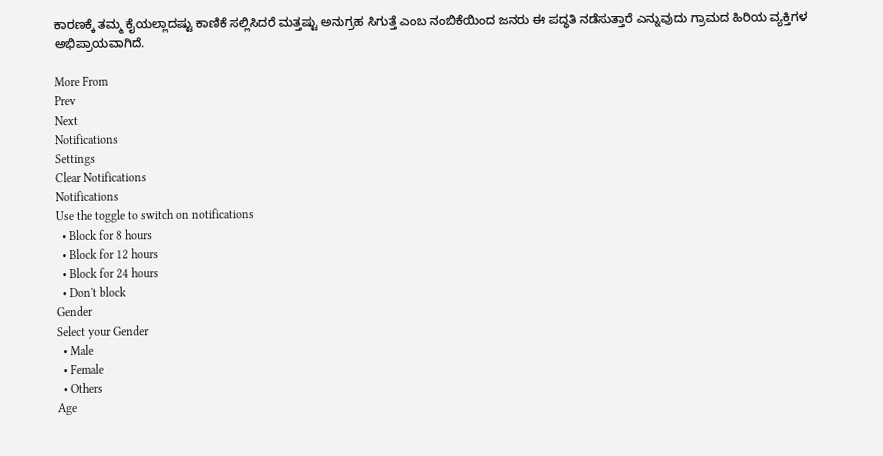ಕಾರಣಕ್ಕೆ ತಮ್ಮ ಕೈಯಲ್ಲಾದಷ್ಟು ಕಾಣಿಕೆ ಸಲ್ಲಿಸಿದರೆ ಮತ್ತಷ್ಟು ಅನುಗ್ರಹ ಸಿಗುತ್ತೆ ಎಂಬ ನಂಬಿಕೆಯಿಂದ ಜನರು ಈ ಪದ್ಧತಿ ನಡೆಸುತ್ತಾರೆ ಎನ್ನುವುದು ಗ್ರಾಮದ ಹಿರಿಯ ವ್ಯಕ್ತಿಗಳ ಅಭಿಪ್ರಾಯವಾಗಿದೆ.

More From
Prev
Next
Notifications
Settings
Clear Notifications
Notifications
Use the toggle to switch on notifications
  • Block for 8 hours
  • Block for 12 hours
  • Block for 24 hours
  • Don't block
Gender
Select your Gender
  • Male
  • Female
  • Others
Age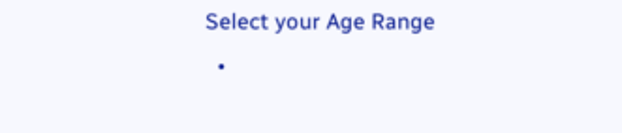Select your Age Range
  •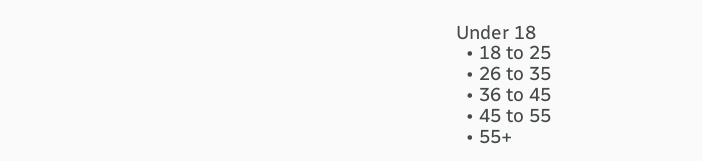Under 18
  • 18 to 25
  • 26 to 35
  • 36 to 45
  • 45 to 55
  • 55+